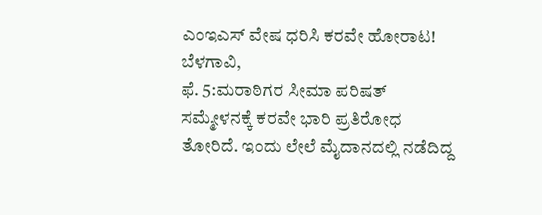ಎಂಇಎಸ್ ವೇಷ ಧರಿಸಿ ಕರವೇ ಹೋರಾಟ!
ಬೆಳಗಾವಿ,
ಫೆ. 5:ಮರಾಠಿಗರ ಸೀಮಾ ಪರಿಷತ್ ಸಮ್ಮೇಳನಕ್ಕೆ ಕರವೇ ಭಾರಿ ಪ್ರತಿರೋಧ ತೋರಿದೆ. ಇಂದು ಲೇಲೆ ಮೈದಾನದಲ್ಲಿ ನಡೆದಿದ್ದ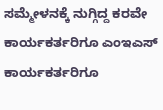ಸಮ್ಮೇಳನಕ್ಕೆ ನುಗ್ಗಿದ್ದ ಕರವೇ ಕಾರ್ಯಕರ್ತರಿಗೂ ಎಂಇಎಸ್ ಕಾರ್ಯಕರ್ತರಿಗೂ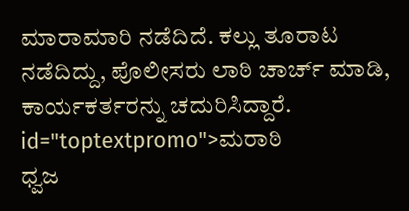ಮಾರಾಮಾರಿ ನಡೆದಿದೆ. ಕಲ್ಲು ತೂರಾಟ ನಡೆದಿದ್ದು, ಪೊಲೀಸರು ಲಾಠಿ ಚಾರ್ಚ್ ಮಾಡಿ, ಕಾರ್ಯಕರ್ತರನ್ನು ಚದುರಿಸಿದ್ದಾರೆ. id="toptextpromo">ಮರಾಠಿ
ಧ್ವಜ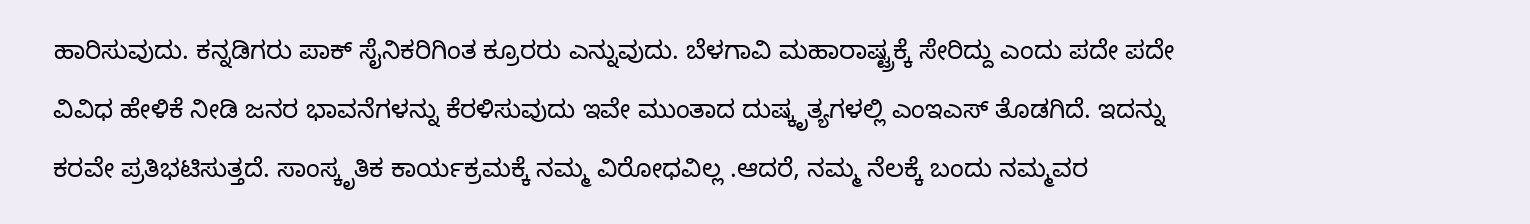ಹಾರಿಸುವುದು. ಕನ್ನಡಿಗರು ಪಾಕ್ ಸೈನಿಕರಿಗಿಂತ ಕ್ರೂರರು ಎನ್ನುವುದು. ಬೆಳಗಾವಿ ಮಹಾರಾಷ್ಟ್ರಕ್ಕೆ ಸೇರಿದ್ದು ಎಂದು ಪದೇ ಪದೇ ವಿವಿಧ ಹೇಳಿಕೆ ನೀಡಿ ಜನರ ಭಾವನೆಗಳನ್ನು ಕೆರಳಿಸುವುದು ಇವೇ ಮುಂತಾದ ದುಷ್ಕೃತ್ಯಗಳಲ್ಲಿ ಎಂಇಎಸ್ ತೊಡಗಿದೆ. ಇದನ್ನು ಕರವೇ ಪ್ರತಿಭಟಿಸುತ್ತದೆ. ಸಾಂಸ್ಕೃತಿಕ ಕಾರ್ಯಕ್ರಮಕ್ಕೆ ನಮ್ಮ ವಿರೋಧವಿಲ್ಲ .ಆದರೆ, ನಮ್ಮ ನೆಲಕ್ಕೆ ಬಂದು ನಮ್ಮವರ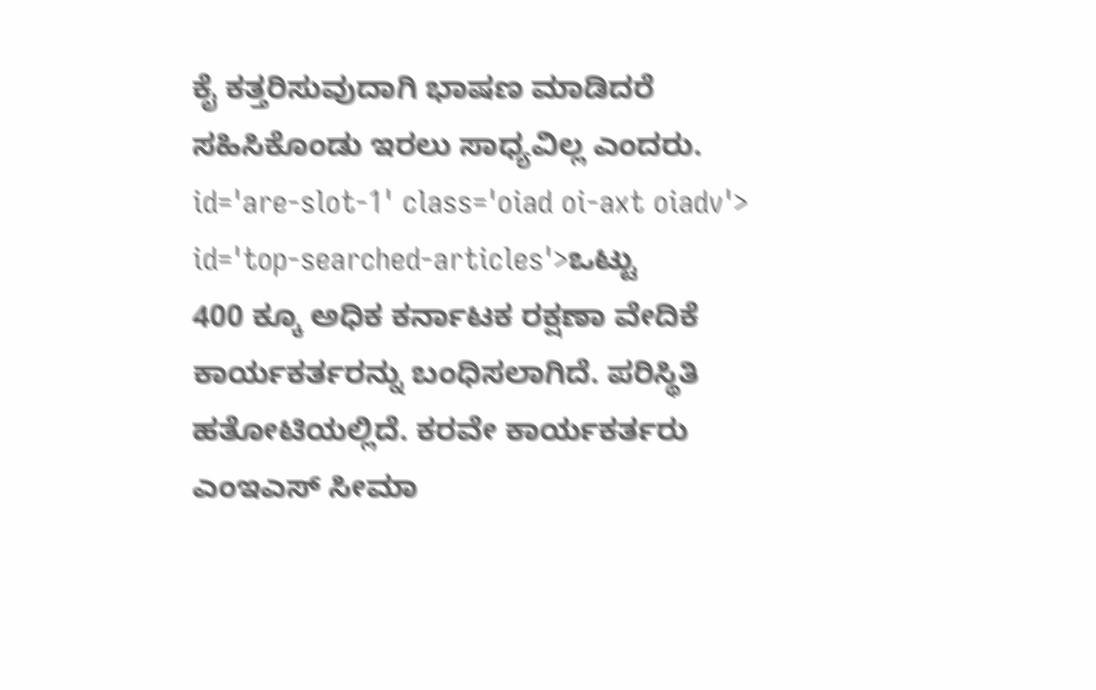ಕೈ ಕತ್ತರಿಸುವುದಾಗಿ ಭಾಷಣ ಮಾಡಿದರೆ ಸಹಿಸಿಕೊಂಡು ಇರಲು ಸಾಧ್ಯವಿಲ್ಲ ಎಂದರು. id='are-slot-1' class='oiad oi-axt oiadv'> id='top-searched-articles'>ಒಟ್ಟು
400 ಕ್ಕೂ ಅಧಿಕ ಕರ್ನಾಟಕ ರಕ್ಷಣಾ ವೇದಿಕೆ ಕಾರ್ಯಕರ್ತರನ್ನು ಬಂಧಿಸಲಾಗಿದೆ. ಪರಿಸ್ಥಿತಿ ಹತೋಟಿಯಲ್ಲಿದೆ. ಕರವೇ ಕಾರ್ಯಕರ್ತರು ಎಂಇಎಸ್ ಸೀಮಾ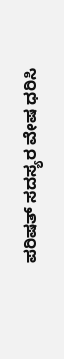ಪರಿಷತ್ ಸದಸ್ಯರ ವೇಷ ಧರಿಸಿ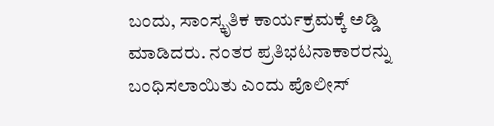ಬಂದು, ಸಾಂಸ್ಕೃತಿಕ ಕಾರ್ಯಕ್ರಮಕ್ಕೆ ಅಡ್ಡಿ ಮಾಡಿದರು. ನಂತರ ಪ್ರತಿಭಟನಾಕಾರರನ್ನು ಬಂಧಿಸಲಾಯಿತು ಎಂದು ಪೊಲೀಸ್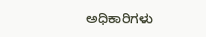ಅಧಿಕಾರಿಗಳು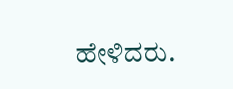ಹೇಳಿದರು.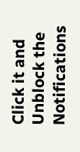Click it and Unblock the Notifications